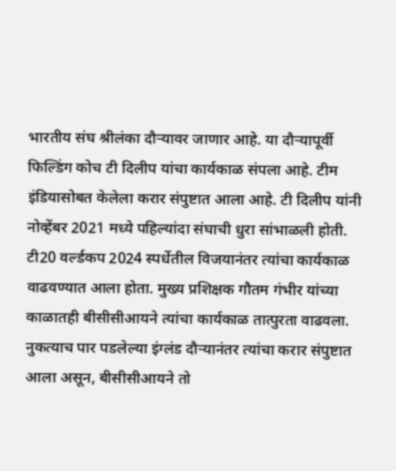भारतीय संघ श्रीलंका दौऱ्यावर जाणार आहे. या दौऱ्यापूर्वी फिल्डिंग कोच टी दिलीप यांचा कार्यकाळ संपला आहे. टीम इंडियासोबत केलेला करार संपुष्टात आला आहे. टी दिलीप यांनी नोव्हेंबर 2021 मध्ये पहिल्यांदा संघाची धुरा सांभाळली होती. टी20 वर्ल्डकप 2024 स्पर्धेतील विजयानंतर त्यांचा कार्यकाळ वाढवण्यात आला होता. मुख्य प्रशिक्षक गौतम गंभीर यांच्या काळातही बीसीसीआयने त्यांचा कार्यकाळ तात्पुरता वाढवला. नुकत्याच पार पडलेल्या इंग्लंड दौऱ्यानंतर त्यांचा करार संपुष्टात आला असून, बीसीसीआयने तो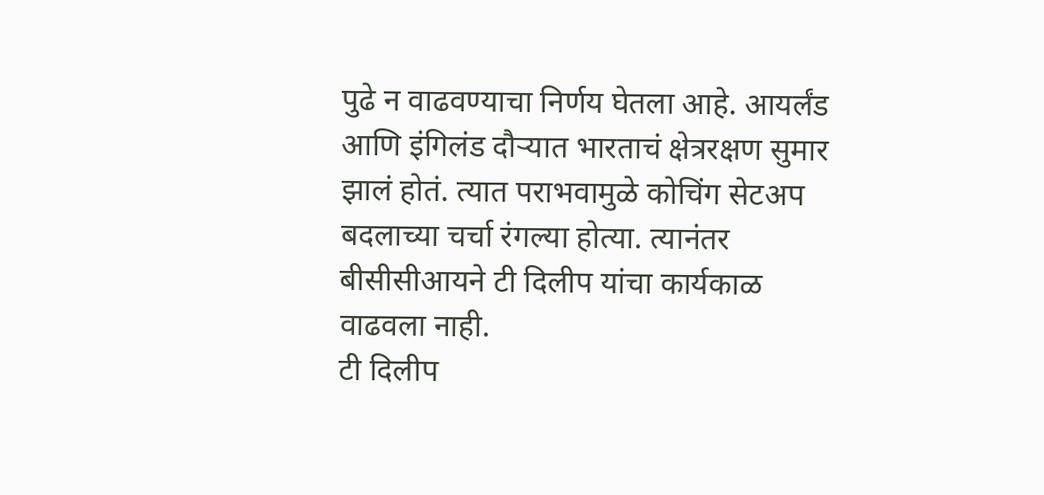पुढे न वाढवण्याचा निर्णय घेतला आहे. आयर्लंड आणि इंगिलंड दौऱ्यात भारताचं क्षेत्ररक्षण सुमार झालं होतं. त्यात पराभवामुळे कोचिंग सेटअप बदलाच्या चर्चा रंगल्या होत्या. त्यानंतर बीसीसीआयने टी दिलीप यांचा कार्यकाळ वाढवला नाही.
टी दिलीप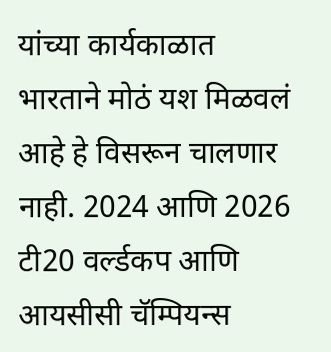यांच्या कार्यकाळात भारताने मोठं यश मिळवलं आहे हे विसरून चालणार नाही. 2024 आणि 2026 टी20 वर्ल्डकप आणि आयसीसी चॅम्पियन्स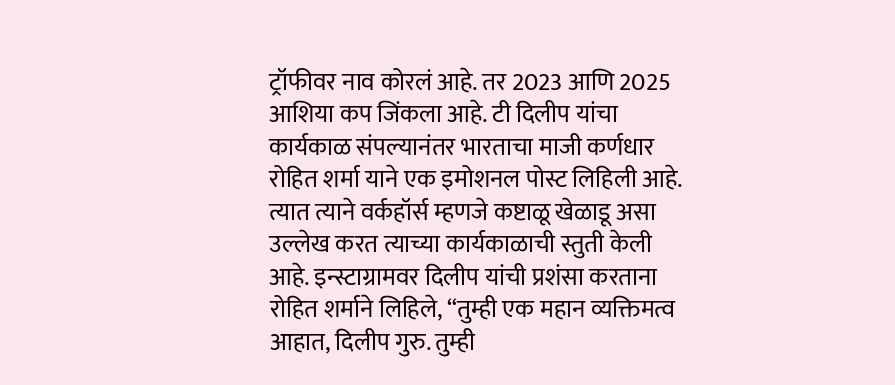ट्रॉफीवर नाव कोरलं आहे. तर 2023 आणि 2025 आशिया कप जिंकला आहे. टी दिलीप यांचा कार्यकाळ संपल्यानंतर भारताचा माजी कर्णधार रोहित शर्मा याने एक इमोशनल पोस्ट लिहिली आहे. त्यात त्याने वर्कहॉर्स म्हणजे कष्टाळू खेळाडू असा उल्लेख करत त्याच्या कार्यकाळाची स्तुती केली आहे. इन्स्टाग्रामवर दिलीप यांची प्रशंसा करताना रोहित शर्माने लिहिले, “तुम्ही एक महान व्यक्तिमत्व आहात, दिलीप गुरु. तुम्ही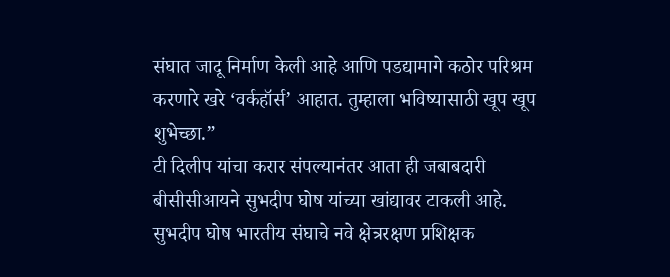संघात जादू निर्माण केली आहे आणि पडद्यामागे कठोर परिश्रम करणारे खरे ‘वर्कहॉर्स’ आहात. तुम्हाला भविष्यासाठी खूप खूप शुभेच्छा.”
टी दिलीप यांचा करार संपल्यानंतर आता ही जबाबदारी बीसीसीआयने सुभदीप घोष यांच्या खांद्यावर टाकली आहे. सुभदीप घोष भारतीय संघाचे नवे क्षेत्ररक्षण प्रशिक्षक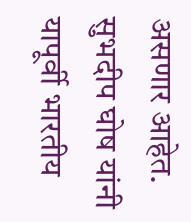असणार आहेत. सुभदीप घोष यांनी यापूर्वी भारतीय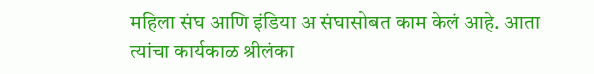महिला संघ आणि इंडिया अ संघासोबत काम केलं आहे. आता त्यांचा कार्यकाळ श्रीलंका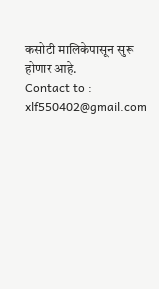कसोटी मालिकेपासून सुरू होणार आहे.
Contact to : xlf550402@gmail.com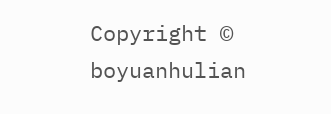Copyright © boyuanhulian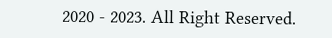2020 - 2023. All Right Reserved.